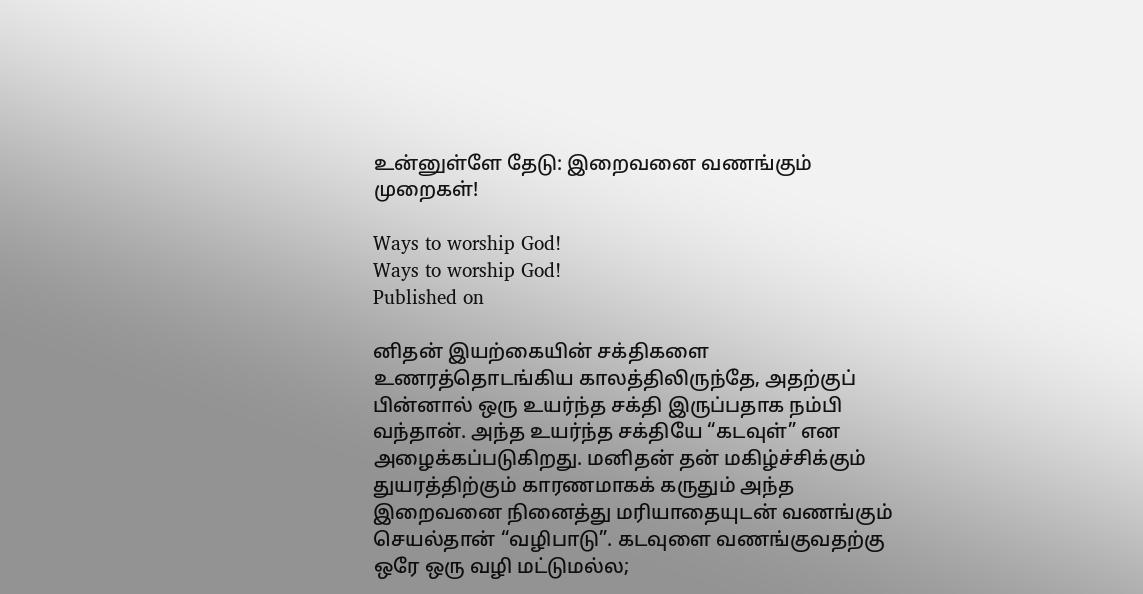உன்னுள்ளே தேடு: இறைவனை வணங்கும் முறைகள்!

Ways to worship God!
Ways to worship God!
Published on

னிதன் இயற்கையின் சக்திகளை உணரத்தொடங்கிய காலத்திலிருந்தே, அதற்குப் பின்னால் ஒரு உயர்ந்த சக்தி இருப்பதாக நம்பி வந்தான். அந்த உயர்ந்த சக்தியே “கடவுள்” என அழைக்கப்படுகிறது. மனிதன் தன் மகிழ்ச்சிக்கும் துயரத்திற்கும் காரணமாகக் கருதும் அந்த இறைவனை நினைத்து மரியாதையுடன் வணங்கும் செயல்தான் “வழிபாடு”. கடவுளை வணங்குவதற்கு ஒரே ஒரு வழி மட்டுமல்ல;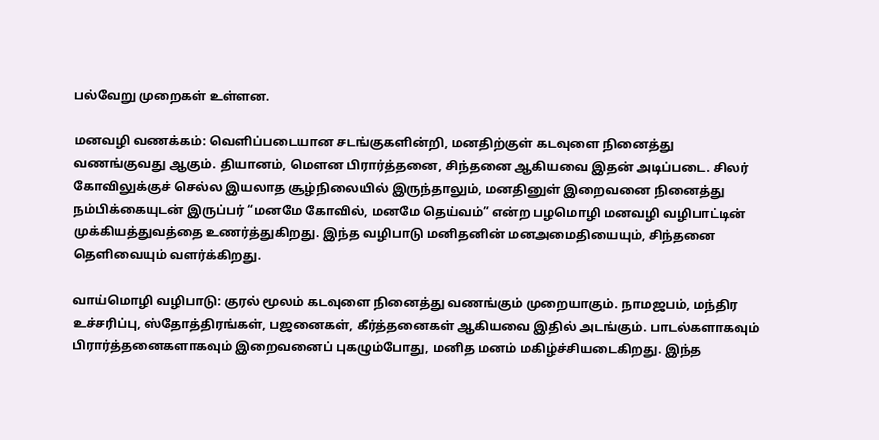பல்வேறு முறைகள் உள்ளன.

மனவழி வணக்கம்: வெளிப்படையான சடங்குகளின்றி, மனதிற்குள் கடவுளை நினைத்து வணங்குவது ஆகும். தியானம், மௌன பிரார்த்தனை, சிந்தனை ஆகியவை இதன் அடிப்படை. சிலர் கோவிலுக்குச் செல்ல இயலாத சூழ்நிலையில் இருந்தாலும், மனதினுள் இறைவனை நினைத்து நம்பிக்கையுடன் இருப்பர் “மனமே கோவில், மனமே தெய்வம்” என்ற பழமொழி மனவழி வழிபாட்டின் முக்கியத்துவத்தை உணர்த்துகிறது. இந்த வழிபாடு மனிதனின் மனஅமைதியையும், சிந்தனை தெளிவையும் வளர்க்கிறது.

வாய்மொழி வழிபாடு: குரல் மூலம் கடவுளை நினைத்து வணங்கும் முறையாகும். நாமஜபம், மந்திர உச்சரிப்பு, ஸ்தோத்திரங்கள், பஜனைகள், கீர்த்தனைகள் ஆகியவை இதில் அடங்கும். பாடல்களாகவும் பிரார்த்தனைகளாகவும் இறைவனைப் புகழும்போது, மனித மனம் மகிழ்ச்சியடைகிறது. இந்த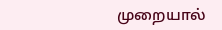முறையால்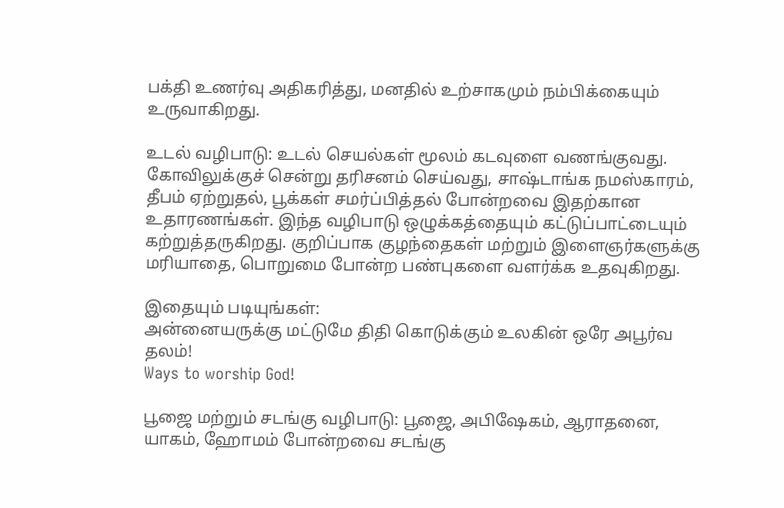பக்தி உணர்வு அதிகரித்து, மனதில் உற்சாகமும் நம்பிக்கையும் உருவாகிறது.

உடல் வழிபாடு: உடல் செயல்கள் மூலம் கடவுளை வணங்குவது. கோவிலுக்குச் சென்று தரிசனம் செய்வது, சாஷ்டாங்க நமஸ்காரம், தீபம் ஏற்றுதல், பூக்கள் சமர்ப்பித்தல் போன்றவை இதற்கான உதாரணங்கள். இந்த வழிபாடு ஒழுக்கத்தையும் கட்டுப்பாட்டையும் கற்றுத்தருகிறது. குறிப்பாக குழந்தைகள் மற்றும் இளைஞர்களுக்கு மரியாதை, பொறுமை போன்ற பண்புகளை வளர்க்க உதவுகிறது.

இதையும் படியுங்கள்:
அன்னையருக்கு மட்டுமே திதி கொடுக்கும் உலகின் ஒரே அபூர்வ தலம்!
Ways to worship God!

பூஜை மற்றும் சடங்கு வழிபாடு: பூஜை, அபிஷேகம், ஆராதனை, யாகம், ஹோமம் போன்றவை சடங்கு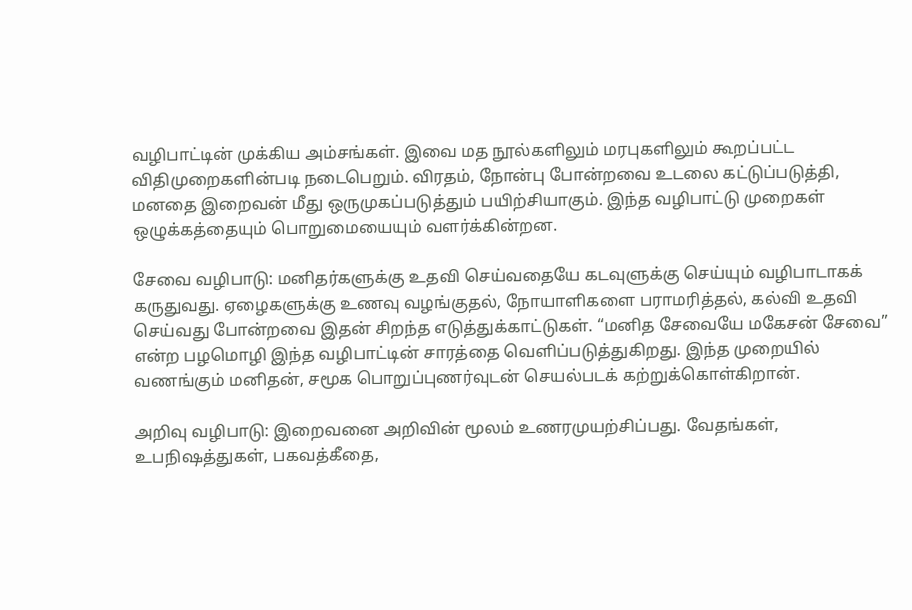வழிபாட்டின் முக்கிய அம்சங்கள். இவை மத நூல்களிலும் மரபுகளிலும் கூறப்பட்ட விதிமுறைகளின்படி நடைபெறும். விரதம், நோன்பு போன்றவை உடலை கட்டுப்படுத்தி, மனதை இறைவன் மீது ஒருமுகப்படுத்தும் பயிற்சியாகும். இந்த வழிபாட்டு முறைகள் ஒழுக்கத்தையும் பொறுமையையும் வளர்க்கின்றன.

சேவை வழிபாடு: மனிதர்களுக்கு உதவி செய்வதையே கடவுளுக்கு செய்யும் வழிபாடாகக் கருதுவது. ஏழைகளுக்கு உணவு வழங்குதல், நோயாளிகளை பராமரித்தல், கல்வி உதவி செய்வது போன்றவை இதன் சிறந்த எடுத்துக்காட்டுகள். “மனித சேவையே மகேசன் சேவை” என்ற பழமொழி இந்த வழிபாட்டின் சாரத்தை வெளிப்படுத்துகிறது. இந்த முறையில் வணங்கும் மனிதன், சமூக பொறுப்புணர்வுடன் செயல்படக் கற்றுக்கொள்கிறான்.

அறிவு வழிபாடு: இறைவனை அறிவின் மூலம் உணரமுயற்சிப்பது. வேதங்கள், உபநிஷத்துகள், பகவத்கீதை,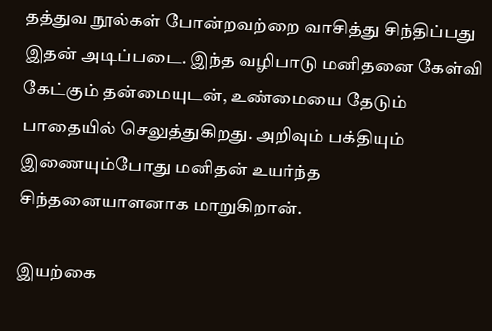தத்துவ நூல்கள் போன்றவற்றை வாசித்து சிந்திப்பது இதன் அடிப்படை. இந்த வழிபாடு மனிதனை கேள்வி கேட்கும் தன்மையுடன், உண்மையை தேடும் பாதையில் செலுத்துகிறது. அறிவும் பக்தியும் இணையும்போது மனிதன் உயர்ந்த சிந்தனையாளனாக மாறுகிறான்.

இயற்கை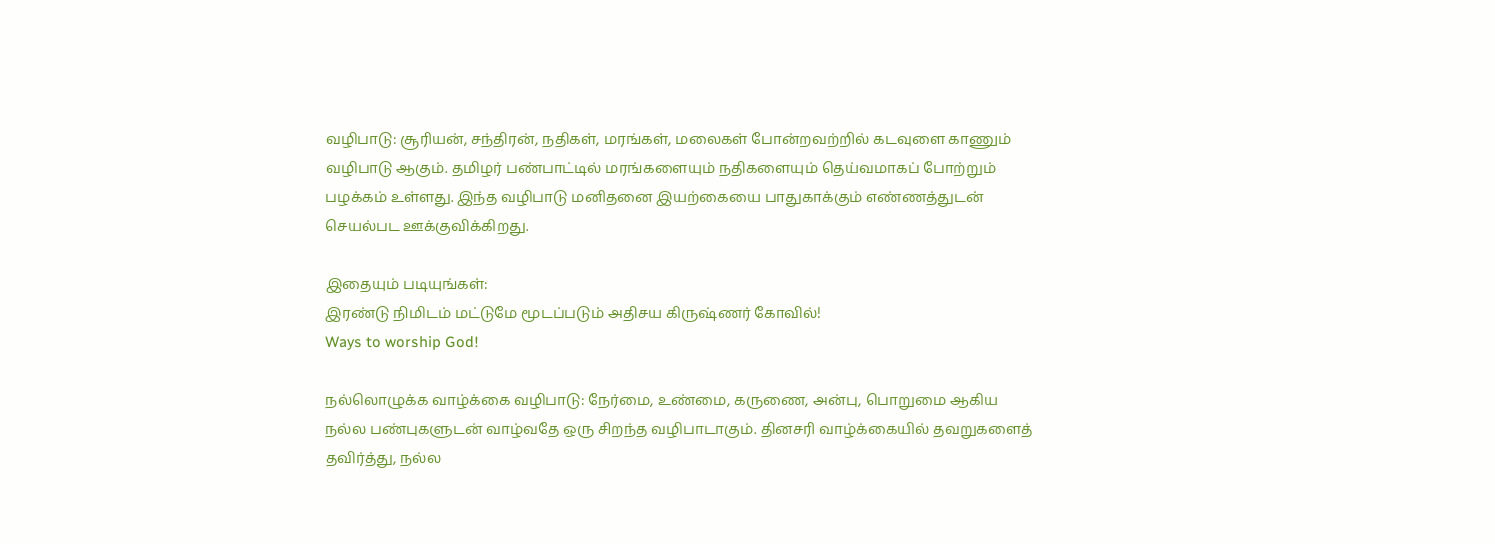வழிபாடு: சூரியன், சந்திரன், நதிகள், மரங்கள், மலைகள் போன்றவற்றில் கடவுளை காணும் வழிபாடு ஆகும். தமிழர் பண்பாட்டில் மரங்களையும் நதிகளையும் தெய்வமாகப் போற்றும் பழக்கம் உள்ளது. இந்த வழிபாடு மனிதனை இயற்கையை பாதுகாக்கும் எண்ணத்துடன் செயல்பட ஊக்குவிக்கிறது.

இதையும் படியுங்கள்:
இரண்டு நிமிடம் மட்டுமே மூடப்படும் அதிசய கிருஷ்ணர் கோவில்!
Ways to worship God!

நல்லொழுக்க வாழ்க்கை வழிபாடு: நேர்மை, உண்மை, கருணை, அன்பு, பொறுமை ஆகிய நல்ல பண்புகளுடன் வாழ்வதே ஒரு சிறந்த வழிபாடாகும். தினசரி வாழ்க்கையில் தவறுகளைத் தவிர்த்து, நல்ல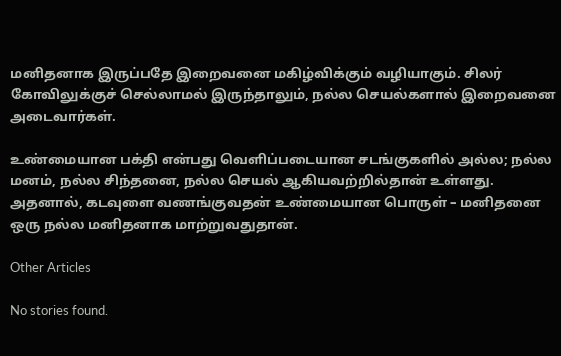மனிதனாக இருப்பதே இறைவனை மகிழ்விக்கும் வழியாகும். சிலர் கோவிலுக்குச் செல்லாமல் இருந்தாலும், நல்ல செயல்களால் இறைவனை அடைவார்கள்.

உண்மையான பக்தி என்பது வெளிப்படையான சடங்குகளில் அல்ல; நல்ல மனம், நல்ல சிந்தனை, நல்ல செயல் ஆகியவற்றில்தான் உள்ளது. அதனால், கடவுளை வணங்குவதன் உண்மையான பொருள் – மனிதனை ஒரு நல்ல மனிதனாக மாற்றுவதுதான்.

Other Articles

No stories found.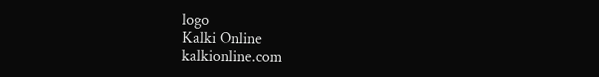logo
Kalki Online
kalkionline.com